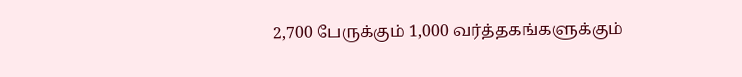2,700 பேருக்கும் 1,000 வர்த்தகங்களுக்கும்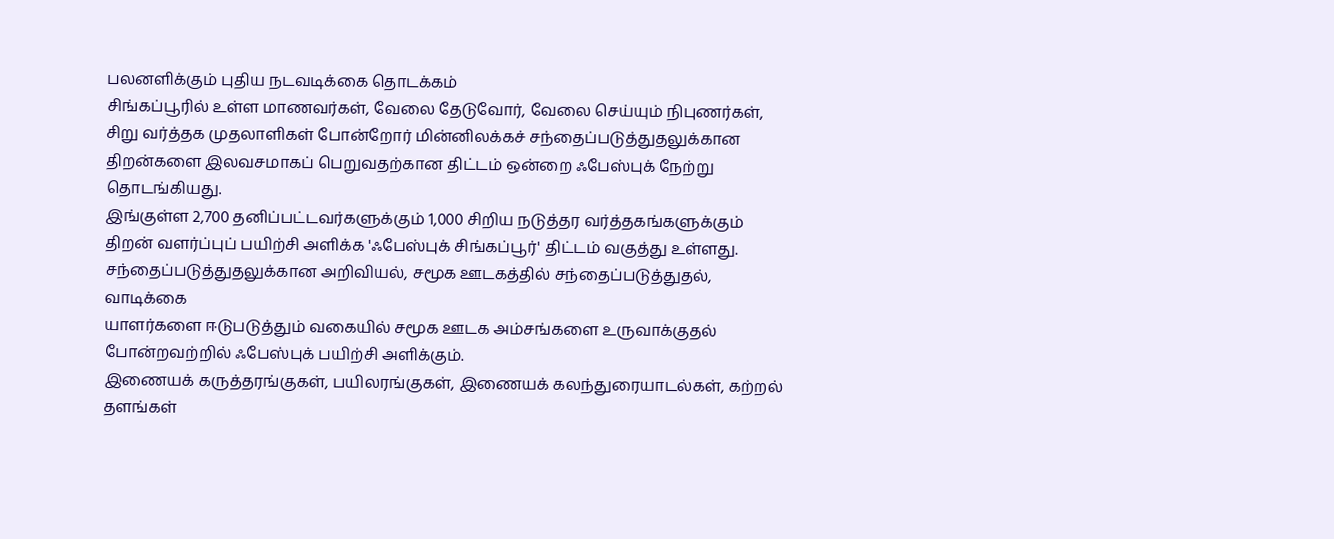பலனளிக்கும் புதிய நடவடிக்கை தொடக்கம்
சிங்கப்பூரில் உள்ள மாணவர்கள், வேலை தேடுவோர், வேலை செய்யும் நிபுணர்கள், சிறு வர்த்தக முதலாளிகள் போன்றோர் மின்னிலக்கச் சந்தைப்படுத்துதலுக்கான திறன்களை இலவசமாகப் பெறுவதற்கான திட்டம் ஒன்றை ஃபேஸ்புக் நேற்று தொடங்கியது.
இங்குள்ள 2,700 தனிப்பட்டவர்களுக்கும் 1,000 சிறிய நடுத்தர வர்த்தகங்களுக்கும் திறன் வளர்ப்புப் பயிற்சி அளிக்க 'ஃபேஸ்புக் சிங்கப்பூர்' திட்டம் வகுத்து உள்ளது. சந்தைப்படுத்துதலுக்கான அறிவியல், சமூக ஊடகத்தில் சந்தைப்படுத்துதல், வாடிக்கை
யாளர்களை ஈடுபடுத்தும் வகையில் சமூக ஊடக அம்சங்களை உருவாக்குதல் போன்றவற்றில் ஃபேஸ்புக் பயிற்சி அளிக்கும்.
இணையக் கருத்தரங்குகள், பயிலரங்குகள், இணையக் கலந்துரையாடல்கள், கற்றல் தளங்கள்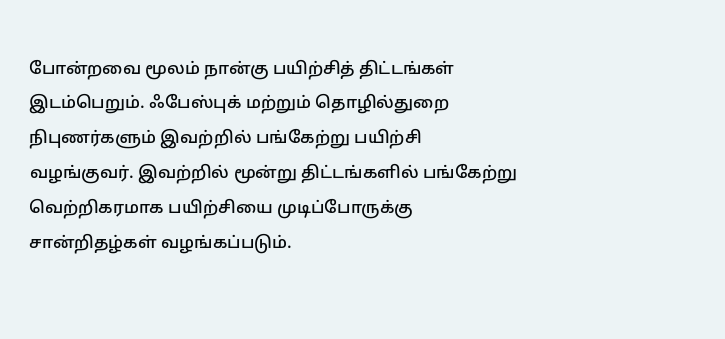போன்றவை மூலம் நான்கு பயிற்சித் திட்டங்கள் இடம்பெறும். ஃபேஸ்புக் மற்றும் தொழில்துறை நிபுணர்களும் இவற்றில் பங்கேற்று பயிற்சி வழங்குவர். இவற்றில் மூன்று திட்டங்களில் பங்கேற்று வெற்றிகரமாக பயிற்சியை முடிப்போருக்கு சான்றிதழ்கள் வழங்கப்படும்.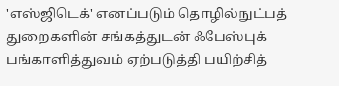'எஸ்ஜிடெக்' எனப்படும் தொழில்நுட்பத் துறைகளின் சங்கத்துடன் ஃபேஸ்புக் பங்காளித்துவம் ஏற்படுத்தி பயிற்சித்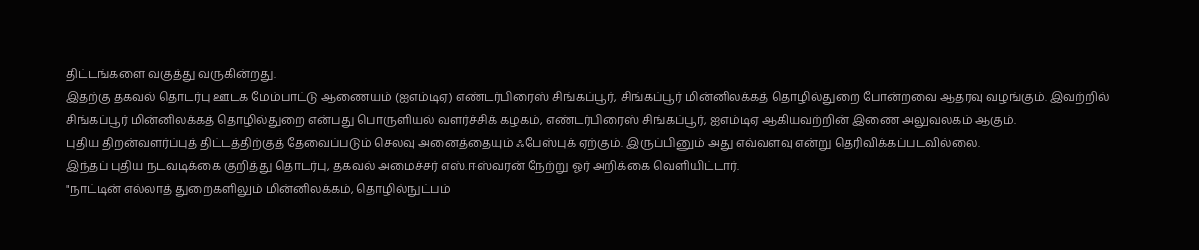திட்டங்களை வகுத்து வருகின்றது.
இதற்கு தகவல் தொடர்பு ஊடக மேம்பாட்டு ஆணையம் (ஐஎம்டிஏ) எண்டர்பிரைஸ் சிங்கப்பூர், சிங்கப்பூர் மின்னிலக்கத் தொழில்துறை போன்றவை ஆதரவு வழங்கும். இவற்றில் சிங்கப்பூர் மின்னிலக்கத் தொழில்துறை என்பது பொருளியல் வளர்ச்சிக் கழகம், எண்டர்பிரைஸ் சிங்கப்பூர், ஐஎம்டிஏ ஆகியவற்றின் இணை அலுவலகம் ஆகும்.
புதிய திறன்வளர்ப்புத் திட்டத்திற்குத் தேவைப்படும் செலவு அனைத்தையும் ஃபேஸ்புக் ஏற்கும். இருப்பினும் அது எவ்வளவு என்று தெரிவிக்கப்படவில்லை.
இந்தப் புதிய நடவடிக்கை குறித்து தொடர்பு, தகவல் அமைச்சர் எஸ்.ஈஸ்வரன் நேற்று ஓர் அறிக்கை வெளியிட்டார்.
"நாட்டின் எல்லாத் துறைகளிலும் மின்னிலக்கம், தொழில்நுட்பம்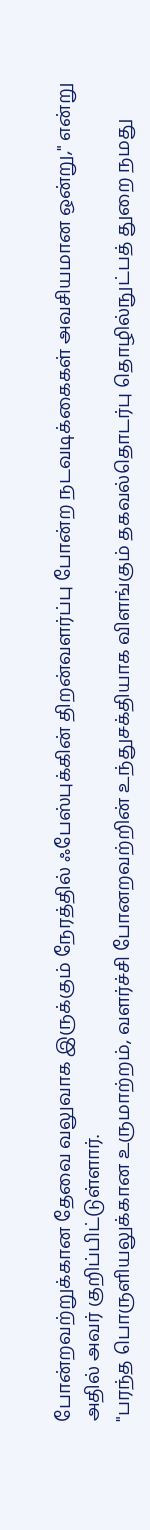போன்றவற்றுக்கான தேவை வலுவாக இருக்கும் நேரத்தில் ஃபேஸ்புக்கின் திறன்வளர்ப்பு போன்ற நடவடிக்கைகள் அவசியமான ஒன்று," என்று அதில் அவர் குறிப்பிட்டுள்ளார்.
"பரந்த பொருளியலுக்கான உருமாற்றம், வளர்ச்சி போனறவற்றின் உந்துசக்தியாக விளங்கும் தகவல்தொடர்பு தொழில்நுட்பத் துறை நமது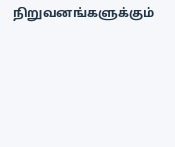நிறுவனங்களுக்கும்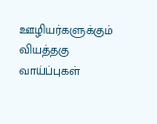ஊழியர்களுக்கும் வியத்தகு வாய்ப்புகள்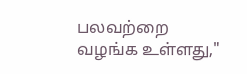பலவற்றை வழங்க உள்ளது,"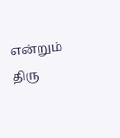என்றும் திரு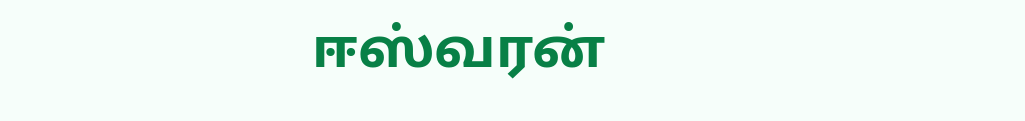ஈஸ்வரன்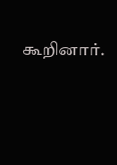கூறினார்.